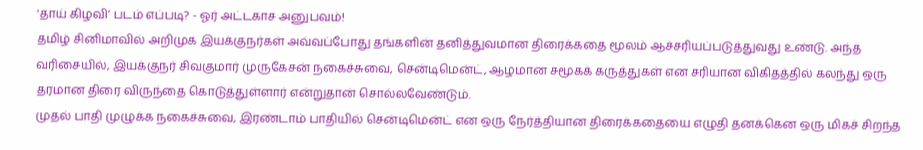‘தாய் கிழவி’ படம் எப்படி? - ஓர் அட்டகாச அனுபவம்!
தமிழ் சினிமாவில் அறிமுக இயக்குநர்கள் அவ்வப்போது தங்களின் தனித்துவமான திரைக்கதை மூலம் ஆச்சரியப்படுத்துவது உண்டு. அந்த வரிசையில், இயக்குநர் சிவகுமார் முருகேசன் நகைச்சுவை, சென்டிமென்ட், ஆழமான சமூகக் கருத்துகள் என சரியான விகிதத்தில் கலந்து ஒரு தரமான திரை விருந்தை கொடுத்துள்ளார் என்றுதான் சொல்லவேண்டும்.
முதல் பாதி முழுக்க நகைச்சுவை, இரண்டாம் பாதியில் சென்டிமென்ட் என ஒரு நேர்த்தியான திரைக்கதையை எழுதி தனக்கென ஒரு மிகச் சிறந்த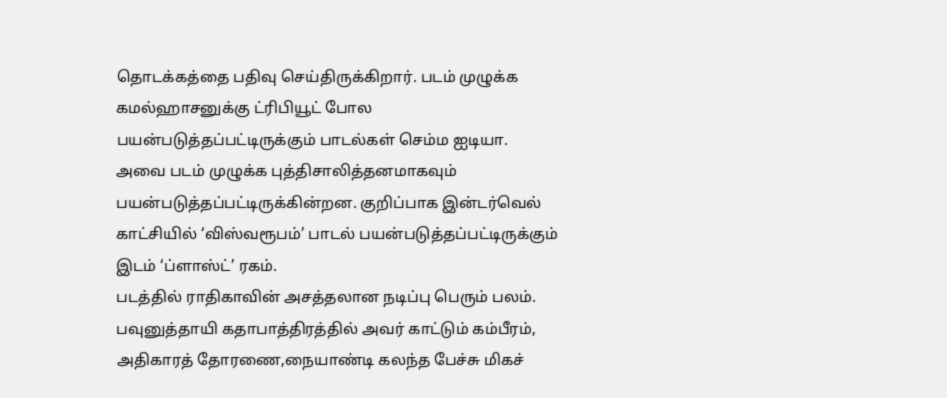தொடக்கத்தை பதிவு செய்திருக்கிறார். படம் முழுக்க கமல்ஹாசனுக்கு ட்ரிபியூட் போல பயன்படுத்தப்பட்டிருக்கும் பாடல்கள் செம்ம ஐடியா. அவை படம் முழுக்க புத்திசாலித்தனமாகவும் பயன்படுத்தப்பட்டிருக்கின்றன. குறிப்பாக இன்டர்வெல் காட்சியில் ‘விஸ்வரூபம்’ பாடல் பயன்படுத்தப்பட்டிருக்கும் இடம் ‘ப்ளாஸ்ட்’ ரகம்.
படத்தில் ராதிகாவின் அசத்தலான நடிப்பு பெரும் பலம். பவுனுத்தாயி கதாபாத்திரத்தில் அவர் காட்டும் கம்பீரம், அதிகாரத் தோரணை,நையாண்டி கலந்த பேச்சு மிகச்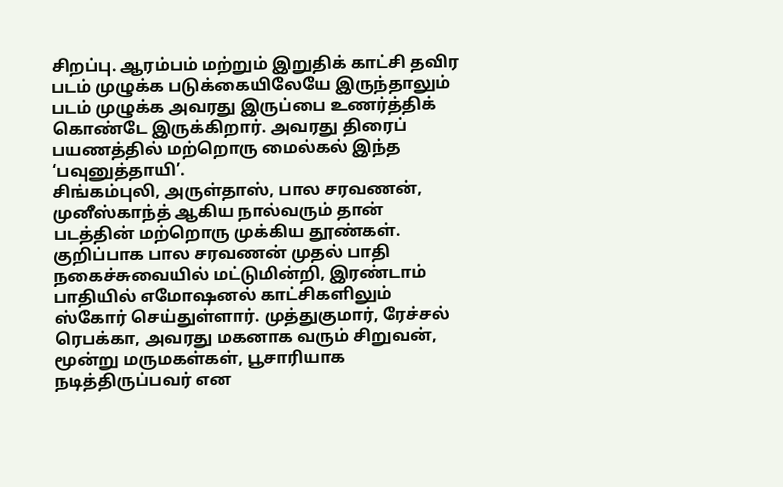சிறப்பு. ஆரம்பம் மற்றும் இறுதிக் காட்சி தவிர படம் முழுக்க படுக்கையிலேயே இருந்தாலும் படம் முழுக்க அவரது இருப்பை உணர்த்திக் கொண்டே இருக்கிறார். அவரது திரைப் பயணத்தில் மற்றொரு மைல்கல் இந்த ‘பவுனுத்தாயி’.
சிங்கம்புலி, அருள்தாஸ், பால சரவணன், முனீஸ்காந்த் ஆகிய நால்வரும் தான் படத்தின் மற்றொரு முக்கிய தூண்கள். குறிப்பாக பால சரவணன் முதல் பாதி நகைச்சுவையில் மட்டுமின்றி, இரண்டாம் பாதியில் எமோஷனல் காட்சிகளிலும் ஸ்கோர் செய்துள்ளார். முத்துகுமார், ரேச்சல் ரெபக்கா, அவரது மகனாக வரும் சிறுவன், மூன்று மருமகள்கள், பூசாரியாக நடித்திருப்பவர் என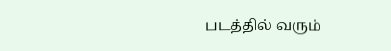படத்தில் வரும்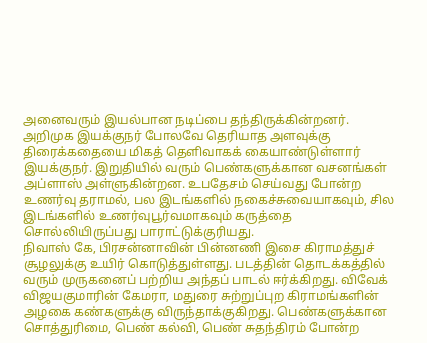அனைவரும் இயல்பான நடிப்பை தந்திருக்கின்றனர்.
அறிமுக இயக்குநர் போலவே தெரியாத அளவுக்கு திரைக்கதையை மிகத் தெளிவாகக் கையாண்டுள்ளார் இயக்குநர். இறுதியில் வரும் பெண்களுக்கான வசனங்கள் அப்ளாஸ் அள்ளுகின்றன. உபதேசம் செய்வது போன்ற உணர்வு தராமல், பல இடங்களில் நகைச்சுவையாகவும், சில இடங்களில் உணர்வுபூர்வமாகவும் கருத்தை சொல்லியிருப்பது பாராட்டுக்குரியது.
நிவாஸ் கே, பிரசன்னாவின் பின்னணி இசை கிராமத்துச் சூழலுக்கு உயிர் கொடுத்துள்ளது. படத்தின் தொடக்கத்தில் வரும் முருகனைப் பற்றிய அந்தப் பாடல் ஈர்க்கிறது. விவேக் விஜயகுமாரின் கேமரா, மதுரை சுற்றுப்புற கிராமங்களின் அழகை கண்களுக்கு விருந்தாக்குகிறது. பெண்களுக்கான சொத்துரிமை, பெண் கல்வி, பெண் சுதந்திரம் போன்ற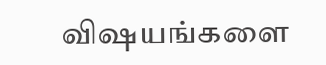விஷயங்களை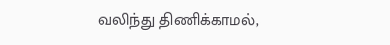வலிந்து திணிக்காமல்,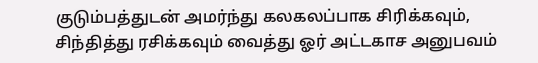குடும்பத்துடன் அமர்ந்து கலகலப்பாக சிரிக்கவும், சிந்தித்து ரசிக்கவும் வைத்து ஓர் அட்டகாச அனுபவம்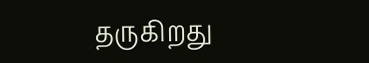தருகிறது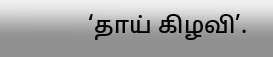‘தாய் கிழவி’.